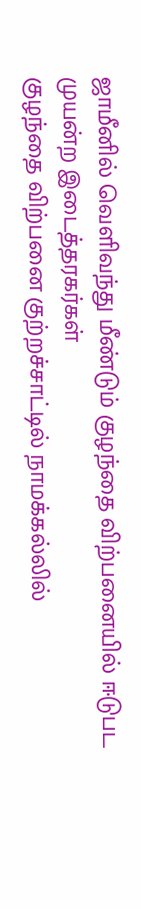ஜாமீனில் வெளிவந்து மீண்டும் குழந்தை விற்பனையில் ஈடுபட முயன்ற இடைத்தரகர்கள்
குழந்தை விற்பனை குற்றச்சாட்டில் நாமக்கல்லில்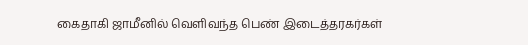கைதாகி ஜாமீனில் வெளிவந்த பெண் இடைத்தரகர்கள்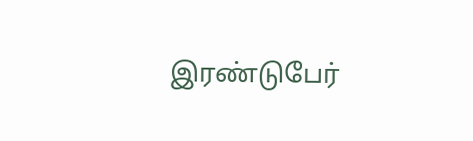இரண்டுபேர்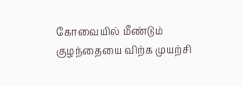கோவையில் மீண்டும் குழந்தையை விற்க முயற்சி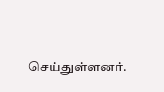செய்துள்ளனர்.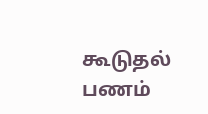கூடுதல் பணம்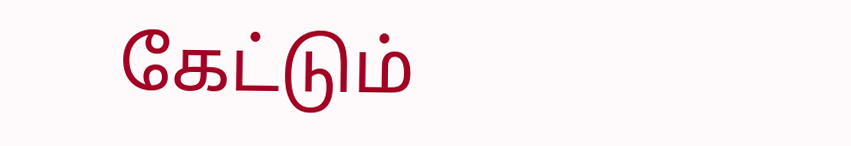கேட்டும்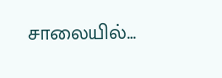சாலையில்...